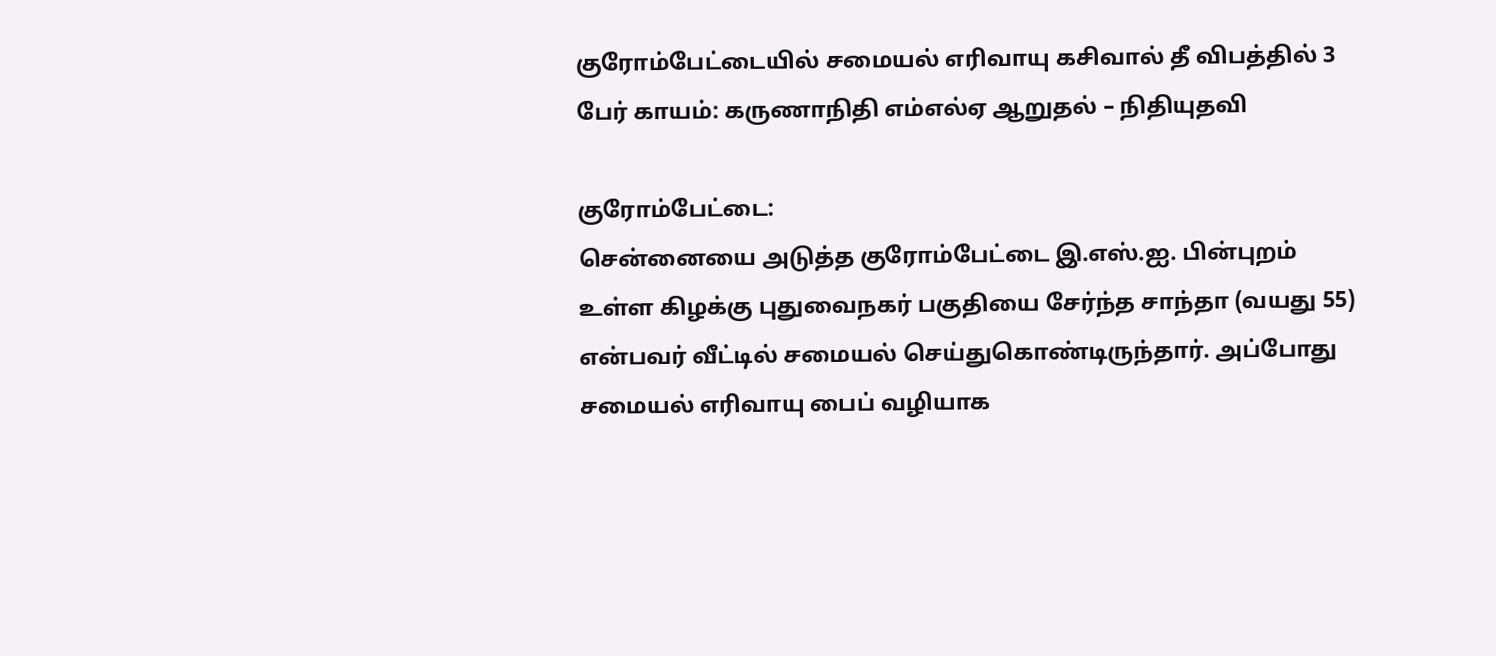குரோம்பேட்டையில் சமையல் எரிவாயு கசிவால் தீ விபத்தில் 3 பேர் காயம்: கருணாநிதி எம்எல்ஏ ஆறுதல் – நிதியுதவி

குரோம்பேட்டை:
சென்னையை அடுத்த குரோம்பேட்டை இ.எஸ்.ஐ. பின்புறம் உள்ள கிழக்கு புதுவைநகர் பகுதியை சேர்ந்த சாந்தா (வயது 55) என்பவர் வீட்டில் சமையல் செய்துகொண்டிருந்தார். அப்போது சமையல் எரிவாயு பைப் வழியாக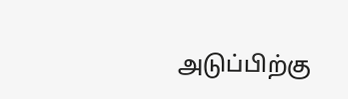அடுப்பிற்கு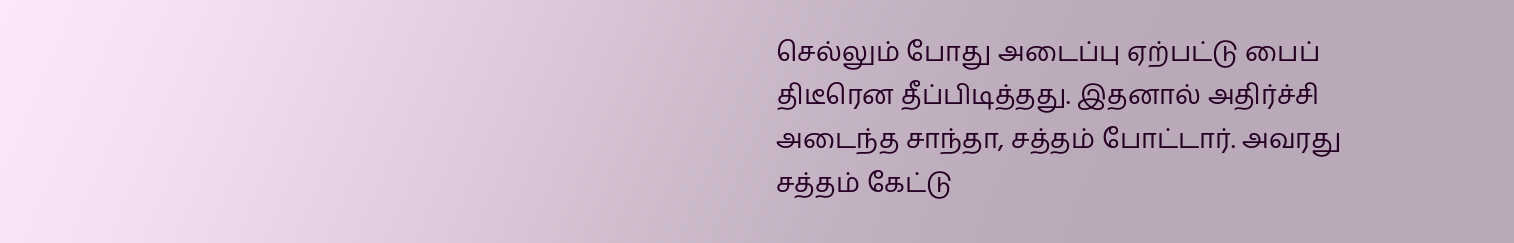செல்லும் போது அடைப்பு ஏற்பட்டு பைப் திடீரென தீப்பிடித்தது. இதனால் அதிர்ச்சி அடைந்த சாந்தா, சத்தம் போட்டார். அவரது சத்தம் கேட்டு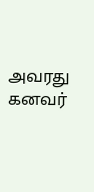அவரது கனவர்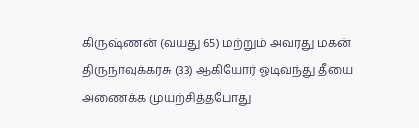கிருஷ்ணன் (வயது 65) மற்றும் அவரது மகன் திருநாவுக்கரசு (33) ஆகியோர் ஓடிவந்து தீயை அணைக்க முயற்சித்தபோது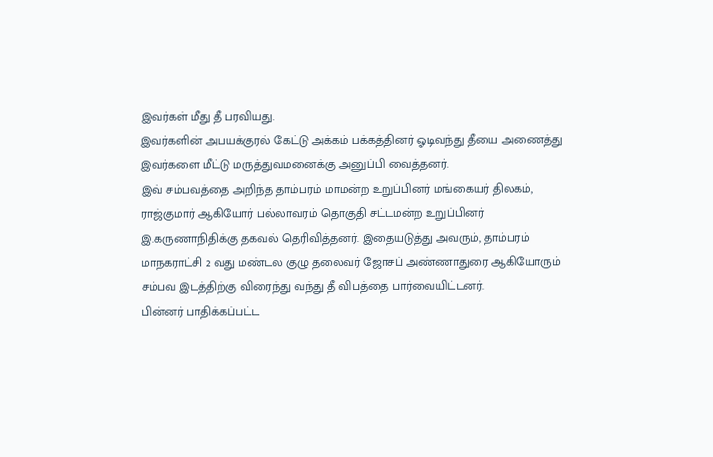இவர்கள் மீது தீ பரவியது.
இவர்களின் அபயக்குரல் கேட்டு அக்கம் பக்கத்தினர் ஓடிவந்து தீயை அணைத்து இவர்களை மீட்டு மருத்துவமனைக்கு அனுப்பி வைத்தனர்.
இவ் சம்பவத்தை அறிந்த தாம்பரம் மாமன்ற உறுப்பினர் மங்கையர் திலகம், ராஜ்குமார் ஆகியோர் பல்லாவரம் தொகுதி சட்டமன்ற உறுப்பினர் இ.கருணாநிதிக்கு தகவல் தெரிவித்தனர். இதையடுத்து அவரும், தாம்பரம் மாநகராட்சி 2 வது மண்டல குழு தலைவர் ஜோசப் அண்ணாதுரை ஆகியோரும் சம்பவ இடத்திற்கு விரைந்து வந்து தீ விபத்தை பார்வையிட்டனர்.
பின்னர் பாதிக்கப்பட்ட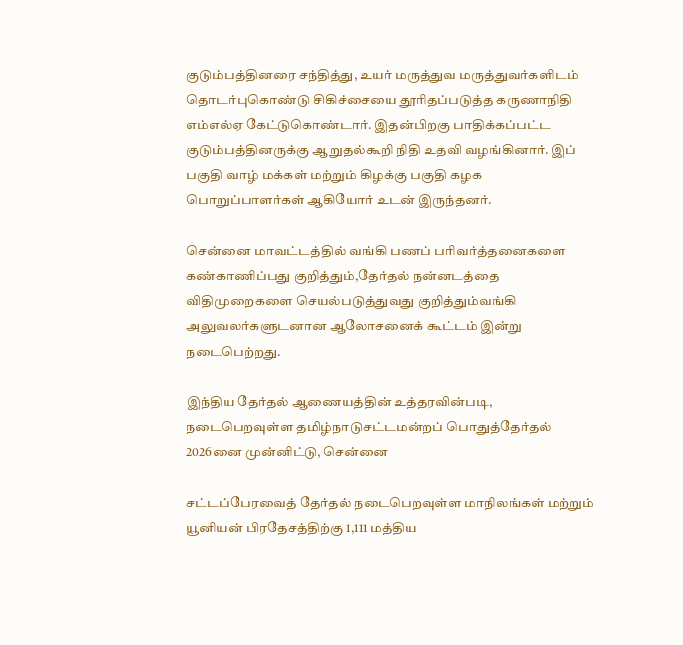குடும்பத்தினரை சந்தித்து, உயர் மருத்துவ மருத்துவர்களிடம் தொடர்புகொண்டு சிகிச்சையை தூரிதப்படுத்த‌ கருணாநிதி எம்எல்ஏ கேட்டுகொண்டார். இதன்பிறகு பாதிக்கப்பட்ட குடும்பத்தினருக்கு ஆறுதல்கூறி நிதி உதவி வழங்கினார். இப் பகுதி வாழ் மக்கள் மற்றும் கிழக்கு ‌பகுதி கழக பொறுப்பாளர்கள் ஆகியோர் உடன் இருந்தனர்.

சென்னை மாவட்டத்தில் வங்கி பணப் பரிவர்த்தனைகளை கண்காணிப்பது குறித்தும்,தேர்தல் நன்னடத்தை விதிமுறைகளை செயல்படுத்துவது குறித்தும்வங்கி அலுவலர்களுடனான ஆலோசனைக் கூட்டம் இன்று நடைபெற்றது.

இந்திய தேர்தல் ஆணையத்தின் உத்தரவின்படி, நடைபெறவுள்ள தமிழ்நாடுசட்டமன்றப் பொதுத்தேர்தல் 2026னை முன்னிட்டு, சென்னை

சட்டப்பேரவைத் தேர்தல் நடைபெறவுள்ள மாநிலங்கள் மற்றும் யூனியன் பிரதேசத்திற்கு 1,111 மத்திய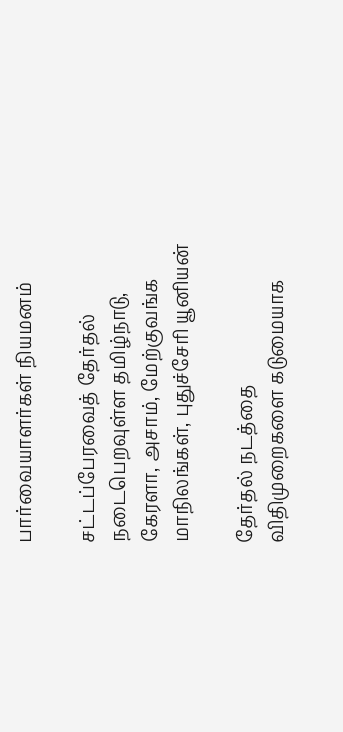பார்வையாளர்கள் நியமனம்

சட்டப்பேரவைத் தேர்தல் நடைபெறவுள்ள தமிழ்நாடு, கேரளா, அசாம், மேற்குவங்க மாநிலங்கள், புதுச்சேரி யூனியன்

தேர்தல் நடத்தை விதிமுறைகளை கடுமையாக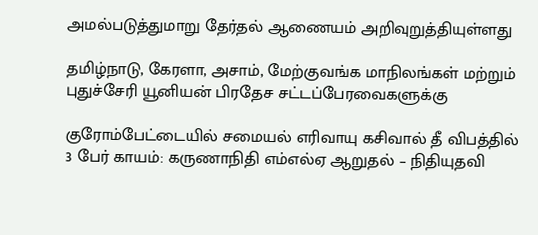அமல்படுத்துமாறு தேர்தல் ஆணையம் அறிவுறுத்தியுள்ளது

தமிழ்நாடு, கேரளா, அசாம், மேற்குவங்க மாநிலங்கள் மற்றும் புதுச்சேரி யூனியன் பிரதேச சட்டப்பேரவைகளுக்கு

குரோம்பேட்டையில் சமையல் எரிவாயு கசிவால் தீ விபத்தில் 3 பேர் காயம்: கருணாநிதி எம்எல்ஏ ஆறுதல் – நிதியுதவி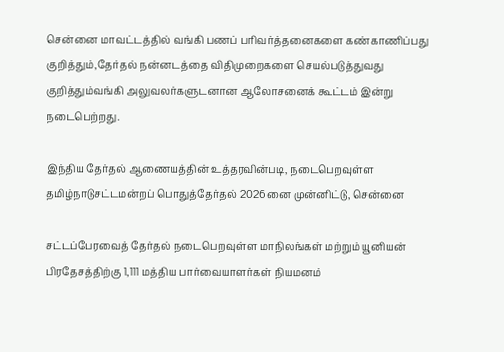சென்னை மாவட்டத்தில் வங்கி பணப் பரிவர்த்தனைகளை கண்காணிப்பது குறித்தும்,தேர்தல் நன்னடத்தை விதிமுறைகளை செயல்படுத்துவது குறித்தும்வங்கி அலுவலர்களுடனான ஆலோசனைக் கூட்டம் இன்று நடைபெற்றது.

இந்திய தேர்தல் ஆணையத்தின் உத்தரவின்படி, நடைபெறவுள்ள தமிழ்நாடுசட்டமன்றப் பொதுத்தேர்தல் 2026னை முன்னிட்டு, சென்னை

சட்டப்பேரவைத் தேர்தல் நடைபெறவுள்ள மாநிலங்கள் மற்றும் யூனியன் பிரதேசத்திற்கு 1,111 மத்திய பார்வையாளர்கள் நியமனம்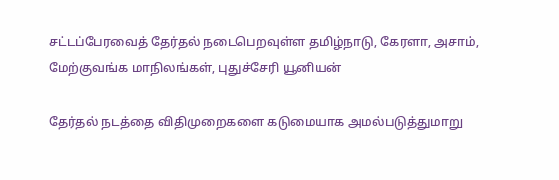சட்டப்பேரவைத் தேர்தல் நடைபெறவுள்ள தமிழ்நாடு, கேரளா, அசாம், மேற்குவங்க மாநிலங்கள், புதுச்சேரி யூனியன்

தேர்தல் நடத்தை விதிமுறைகளை கடுமையாக அமல்படுத்துமாறு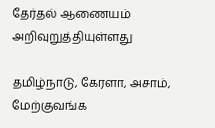தேர்தல் ஆணையம் அறிவுறுத்தியுள்ளது

தமிழ்நாடு, கேரளா, அசாம், மேற்குவங்க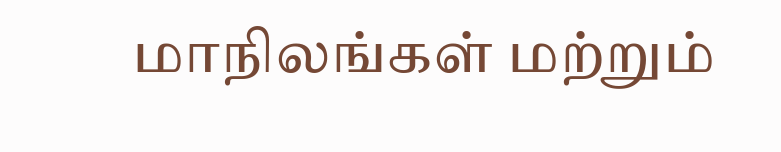மாநிலங்கள் மற்றும்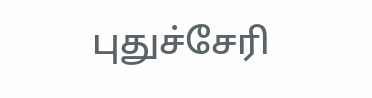புதுச்சேரி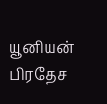யூனியன் பிரதேச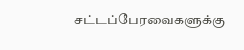சட்டப்பேரவைகளுக்கு